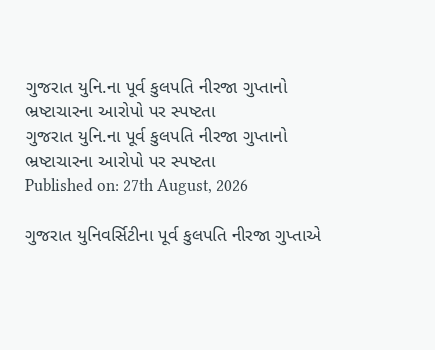ગુજરાત યુનિ.ના પૂર્વ કુલપતિ નીરજા ગુપ્તાનો ભ્રષ્ટાચારના આરોપો પર સ્પષ્ટતા
ગુજરાત યુનિ.ના પૂર્વ કુલપતિ નીરજા ગુપ્તાનો ભ્રષ્ટાચારના આરોપો પર સ્પષ્ટતા
Published on: 27th August, 2026

ગુજરાત યુનિવર્સિટીના પૂર્વ કુલપતિ નીરજા ગુપ્તાએ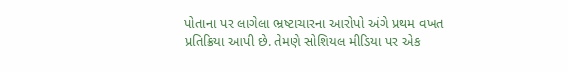પોતાના પર લાગેલા ભ્રષ્ટાચારના આરોપો અંગે પ્રથમ વખત પ્રતિક્રિયા આપી છે. તેમણે સોશિયલ મીડિયા પર એક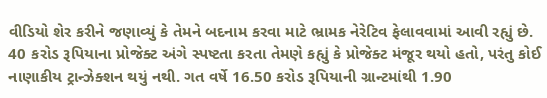વીડિયો શેર કરીને જણાવ્યું કે તેમને બદનામ કરવા માટે ભ્રામક નેરેટિવ ફેલાવવામાં આવી રહ્યું છે. 40 કરોડ રૂપિયાના પ્રોજેક્ટ અંગે સ્પષ્ટતા કરતા તેમણે કહ્યું કે પ્રોજેક્ટ મંજૂર થયો હતો, પરંતુ કોઈ નાણાકીય ટ્રાન્ઝેક્શન થયું નથી. ગત વર્ષે 16.50 કરોડ રૂપિયાની ગ્રાન્ટમાંથી 1.90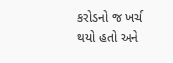કરોડનો જ ખર્ચ થયો હતો અને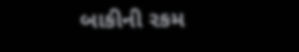બાકીની રકમ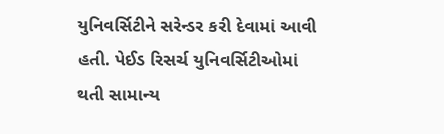યુનિવર્સિટીને સરેન્ડર કરી દેવામાં આવી હતી. પેઈડ રિસર્ચ યુનિવર્સિટીઓમાં થતી સામાન્ય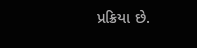પ્રક્રિયા છે.